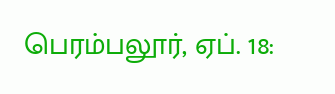பெரம்பலூர், ஏப். 18: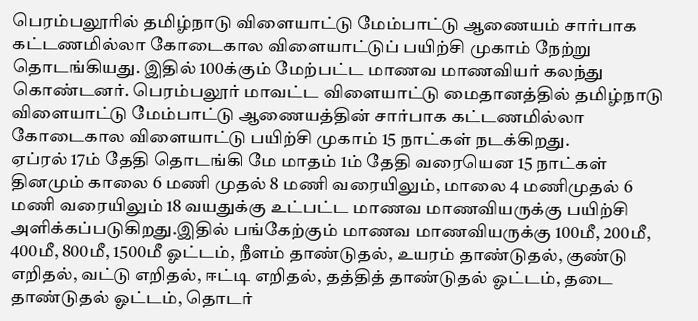பெரம்பலூரில் தமிழ்நாடு விளையாட்டு மேம்பாட்டு ஆணையம் சார்பாக கட்டணமில்லா கோடைகால விளையாட்டுப் பயிற்சி முகாம் நேற்று தொடங்கியது. இதில் 100க்கும் மேற்பட்ட மாணவ மாணவியர் கலந்து கொண்டனர். பெரம்பலூர் மாவட்ட விளையாட்டு மைதானத்தில் தமிழ்நாடு விளையாட்டு மேம்பாட்டு ஆணையத்தின் சார்பாக கட்டணமில்லா கோடைகால விளையாட்டு பயிற்சி முகாம் 15 நாட்கள் நடக்கிறது.
ஏப்ரல் 17ம் தேதி தொடங்கி மே மாதம் 1ம் தேதி வரையென 15 நாட்கள் தினமும் காலை 6 மணி முதல் 8 மணி வரையிலும், மாலை 4 மணிமுதல் 6 மணி வரையிலும் 18 வயதுக்கு உட்பட்ட மாணவ மாணவியருக்கு பயிற்சி அளிக்கப்படுகிறது.இதில் பங்கேற்கும் மாணவ மாணவியருக்கு 100மீ, 200மீ, 400மீ, 800மீ, 1500மீ ஓட்டம், நீளம் தாண்டுதல், உயரம் தாண்டுதல், குண்டு எறிதல், வட்டு எறிதல், ஈட்டி எறிதல், தத்தித் தாண்டுதல் ஓட்டம், தடை தாண்டுதல் ஓட்டம், தொடர்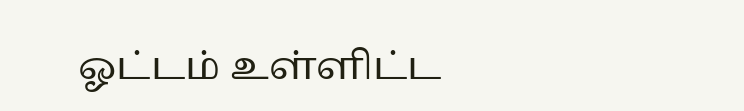ஓட்டம் உள்ளிட்ட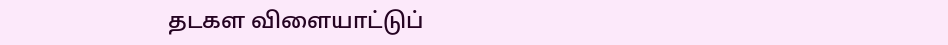தடகள விளையாட்டுப்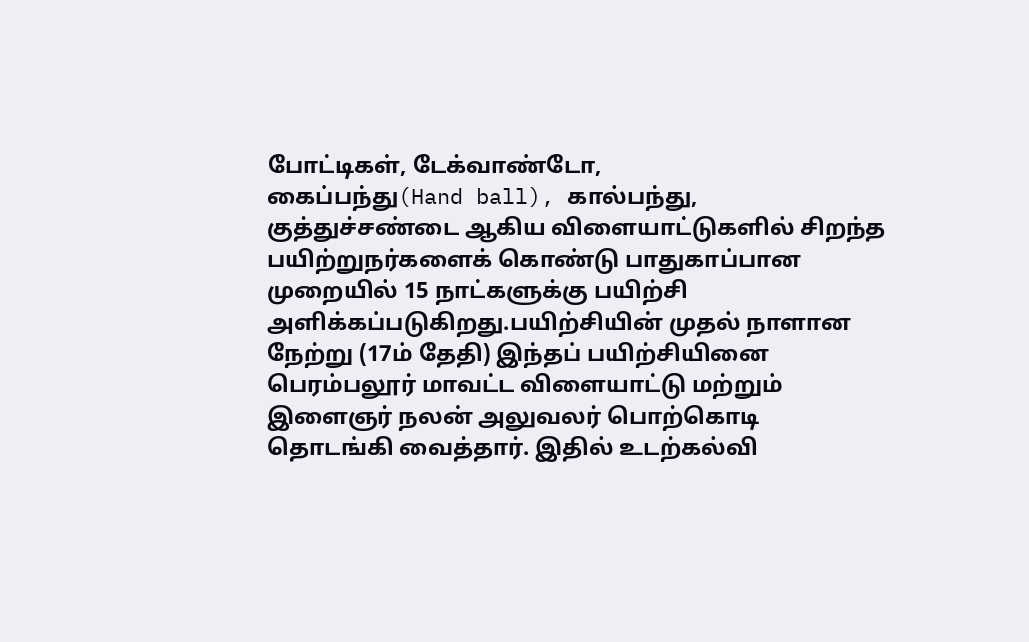போட்டிகள், டேக்வாண்டோ,
கைப்பந்து(Hand ball), கால்பந்து, குத்துச்சண்டை ஆகிய விளையாட்டுகளில் சிறந்த பயிற்றுநர்களைக் கொண்டு பாதுகாப்பான முறையில் 15 நாட்களுக்கு பயிற்சி அளிக்கப்படுகிறது.பயிற்சியின் முதல் நாளான நேற்று (17ம் தேதி) இந்தப் பயிற்சியினை பெரம்பலூர் மாவட்ட விளையாட்டு மற்றும் இளைஞர் நலன் அலுவலர் பொற்கொடி தொடங்கி வைத்தார். இதில் உடற்கல்வி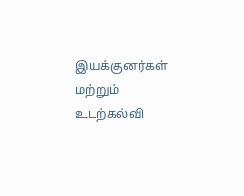இயக்குனர்கள் மற்றும் உடற்கல்வி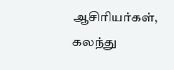ஆசிரியர்கள், கலந்து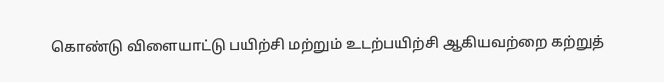கொண்டு விளையாட்டு பயிற்சி மற்றும் உடற்பயிற்சி ஆகியவற்றை கற்றுத்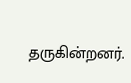தருகின்றனர்.